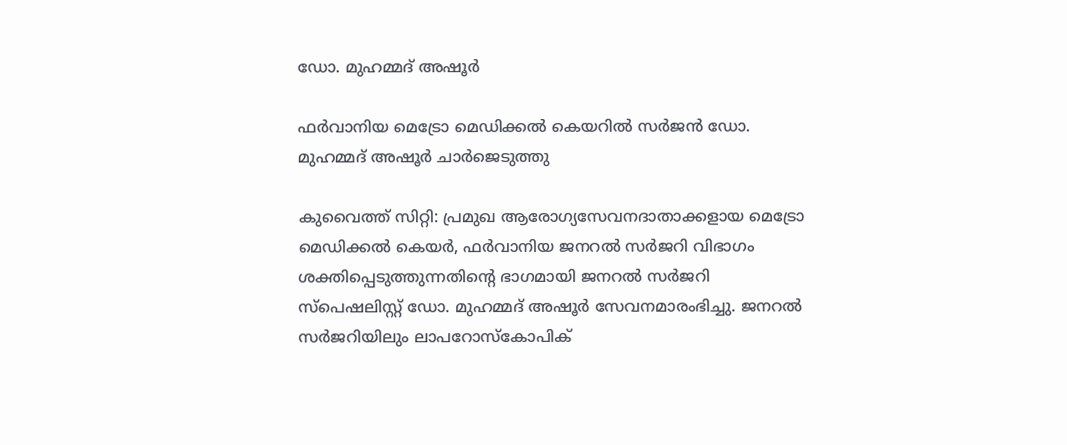ഡോ. മുഹമ്മദ് അഷൂർ

ഫർവാനിയ മെട്രോ മെഡിക്കൽ കെയറിൽ സർജൻ ഡോ. മുഹമ്മദ് അഷൂർ ചാർജെടുത്തു

കുവൈത്ത് സിറ്റി: പ്രമുഖ ആരോഗ്യസേവനദാതാക്കളായ മെട്രോ മെഡിക്കൽ കെയർ, ഫർവാനിയ ജനറൽ സർജറി വിഭാഗം ശക്തിപ്പെടുത്തുന്നതിന്റെ ഭാഗമായി ജനറൽ സർജറി സ്‌പെഷലിസ്റ്റ് ഡോ. മുഹമ്മദ് അഷൂർ സേവനമാരംഭിച്ചു. ജനറൽ സർജറിയിലും ലാപറോസ്കോപിക്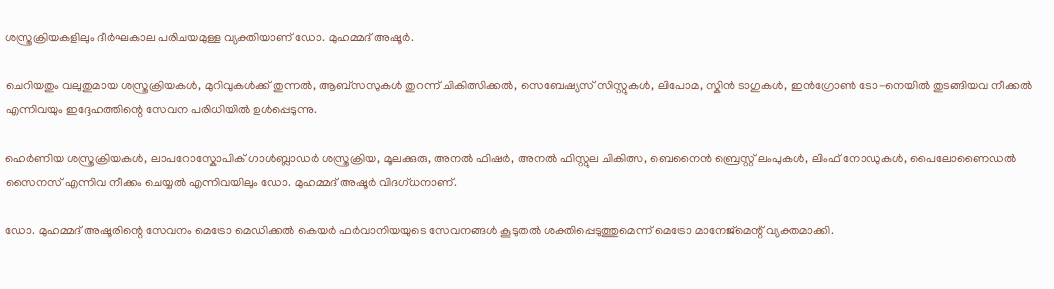ശസ്ത്രക്രിയകളിലും ദീർഘകാല പരിചയമുള്ള വ്യക്തിയാണ് ഡോ. മുഹമ്മദ് അഷൂർ.

ചെറിയതും വലുതുമായ ശസ്ത്രക്രിയകൾ, മുറിവുകൾക്ക് തുന്നൽ, ആബ്‌സസുകൾ തുറന്ന് ചികിത്സിക്കൽ, സെബേഷ്യസ് സിസ്റ്റുകൾ, ലിപോമ, സ്കിൻ ടാഗുകൾ, ഇൻഗ്രോൺ ടോ-നെയിൽ തുടങ്ങിയവ നീക്കൽ എന്നിവയും ഇദ്ദേഹത്തിന്റെ സേവന പരിധിയിൽ ഉൾപ്പെടുന്നു.

ഹെർണിയ ശസ്ത്രക്രിയകൾ, ലാപറോസ്കോപിക് ഗാൾബ്ലാഡർ ശസ്ത്രക്രിയ, മൂലക്കുരു, അനൽ ഫിഷർ, അനൽ ഫിസ്റ്റുല ചികിത്സ, ബെനൈൻ ബ്രെസ്റ്റ് ലംപുകൾ, ലിംഫ് നോഡുകൾ, പൈലോണൈഡൽ സൈനസ് എന്നിവ നീക്കം ചെയ്യൽ എന്നിവയിലും ഡോ. മുഹമ്മദ് അഷൂർ വിദഗ്ധനാണ്.

ഡോ. മുഹമ്മദ് അഷൂരിന്റെ സേവനം മെട്രോ മെഡിക്കൽ കെയർ ഫർവാനിയയുടെ സേവനങ്ങൾ കൂടുതൽ ശക്തിപ്പെടുത്തുമെന്ന് മെട്രോ മാനേജ്‌മെന്റ് വ്യക്തമാക്കി.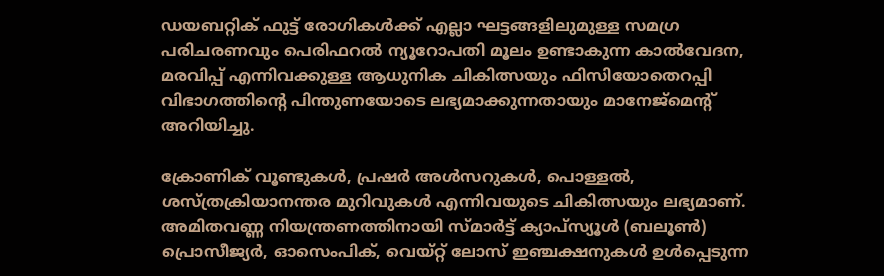ഡയബറ്റിക് ഫുട്ട് രോഗികൾക്ക് എല്ലാ ഘട്ടങ്ങളിലുമുള്ള സമഗ്ര പരിചരണവും പെരിഫറൽ ന്യൂറോപതി മൂലം ഉണ്ടാകുന്ന കാൽവേദന, മരവിപ്പ് എന്നിവക്കുള്ള ആധുനിക ചികിത്സയും ഫിസിയോതെറപ്പി വിഭാഗത്തിന്റെ പിന്തുണയോടെ ലഭ്യമാക്കുന്നതായും മാനേജ്‌മെന്റ് അറിയിച്ചു.

ക്രോണിക് വൂണ്ടുകൾ, പ്രഷർ അൾസറുകൾ, പൊള്ളൽ, ശസ്ത്രക്രിയാനന്തര മുറിവുകൾ എന്നിവയുടെ ചികിത്സയും ലഭ്യമാണ്. അമിതവണ്ണ നിയന്ത്രണത്തിനായി സ്മാർട്ട് ക്യാപ്സ്യൂൾ (ബലൂൺ) പ്രൊസീജ്യർ, ഓസെംപിക്, വെയ്റ്റ് ലോസ് ഇഞ്ചക്ഷനുകൾ ഉൾപ്പെടുന്ന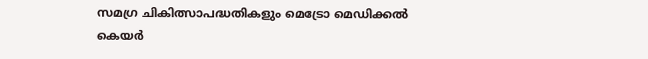സമഗ്ര ചികിത്സാപദ്ധതികളും മെട്രോ മെഡിക്കൽ കെയർ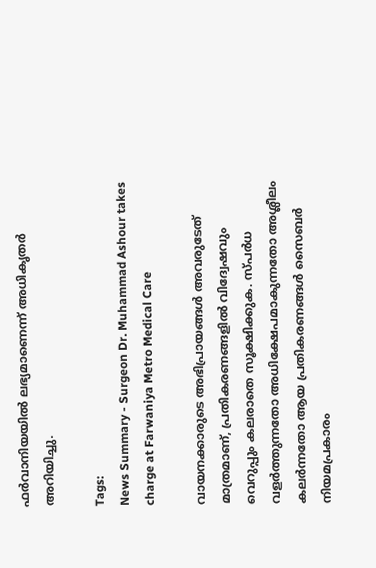ഫർവാനിയയിൽ ലഭ്യമാണെന്ന് അധികൃതർ അറിയിച്ചു.

Tags:
News Summary - Surgeon Dr. Muhammad Ashour takes charge at Farwaniya Metro Medical Care

വായനക്കാരുടെ അഭിപ്രായങ്ങള്‍ അവരുടേത് മാത്രമാണ്, പ്രതികരണങ്ങളിൽ വിദ്വേഷവും വെറുപ്പും കലരാതെ സൂക്ഷിക്കുക. സ്പർധ വളർത്തുന്നതോ അധിക്ഷേപമാകുന്നതോ അശ്ലീലം കലർന്നതോ ആയ പ്രതികരണങ്ങൾ സൈബർ നിയമപ്രകാരം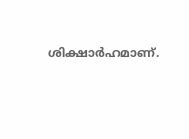ശിക്ഷാർഹമാണ്.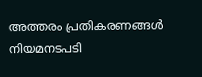അത്തരം പ്രതികരണങ്ങൾ നിയമനടപടി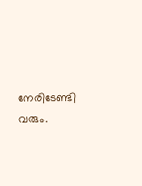നേരിടേണ്ടി വരും.